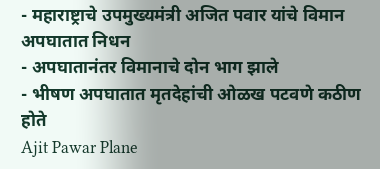- महाराष्ट्राचे उपमुख्यमंत्री अजित पवार यांचे विमान अपघातात निधन
- अपघातानंतर विमानाचे दोन भाग झाले
- भीषण अपघातात मृतदेहांची ओळख पटवणे कठीण होते
Ajit Pawar Plane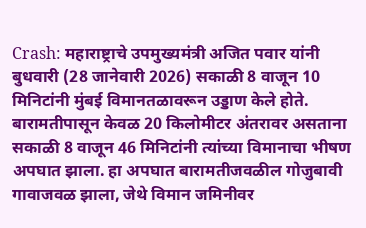Crash: महाराष्ट्राचे उपमुख्यमंत्री अजित पवार यांनी बुधवारी (28 जानेवारी 2026) सकाळी 8 वाजून 10 मिनिटांनी मुंबई विमानतळावरून उड्डाण केले होते. बारामतीपासून केवळ 20 किलोमीटर अंतरावर असताना सकाळी 8 वाजून 46 मिनिटांनी त्यांच्या विमानाचा भीषण अपघात झाला. हा अपघात बारामतीजवळील गोजुबावी गावाजवळ झाला, जेथे विमान जमिनीवर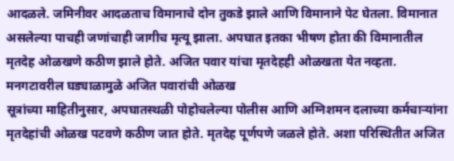आदळले. जमिनीवर आदळताच विमानाचे दोन तुकडे झाले आणि विमानाने पेट घेतला. विमानात असलेल्या पाचही जणांचाही जागीच मृत्यू झाला. अपघात इतका भीषण होता की विमानातील मृतदेह ओळखणे कठीण झाले होते. अजित पवार यांचा मृतदेहही ओळखता येत नव्हता.
मनगटावरील घड्याळामुळे अजित पवारांची ओळख
सूत्रांच्या माहितीनुसार, अपघातस्थळी पोहोचलेल्या पोलीस आणि अग्निशमन दलाच्या कर्मचाऱ्यांना मृतदेहांची ओळख पटवणे कठीण जात होते. मृतदेह पूर्णपणे जळले होते. अशा परिस्थितीत अजित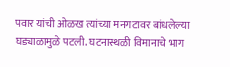पवार यांची ओळख त्यांच्या मनगटावर बांधलेल्या घड्याळामुळे पटली. घटनास्थळी विमानाचे भाग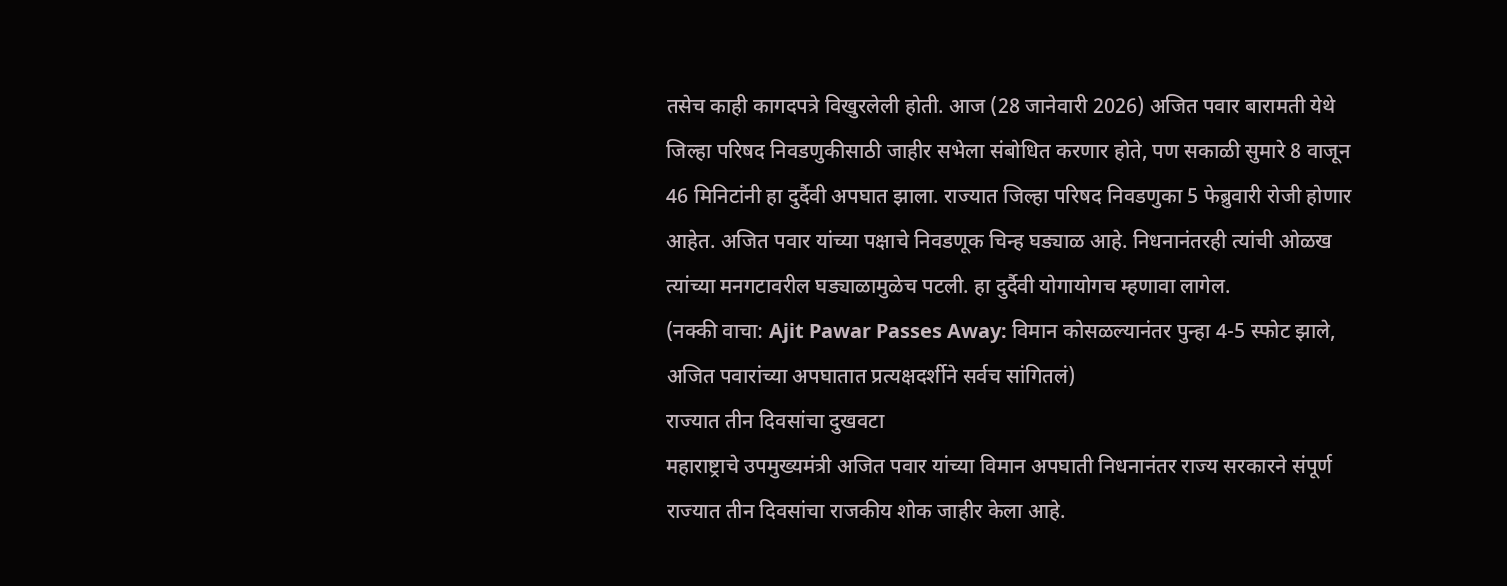तसेच काही कागदपत्रे विखुरलेली होती. आज (28 जानेवारी 2026) अजित पवार बारामती येथे जिल्हा परिषद निवडणुकीसाठी जाहीर सभेला संबोधित करणार होते, पण सकाळी सुमारे 8 वाजून 46 मिनिटांनी हा दुर्दैवी अपघात झाला. राज्यात जिल्हा परिषद निवडणुका 5 फेब्रुवारी रोजी होणार आहेत. अजित पवार यांच्या पक्षाचे निवडणूक चिन्ह घड्याळ आहे. निधनानंतरही त्यांची ओळख त्यांच्या मनगटावरील घड्याळामुळेच पटली. हा दुर्दैवी योगायोगच म्हणावा लागेल.
(नक्की वाचा: Ajit Pawar Passes Away: विमान कोसळल्यानंतर पुन्हा 4-5 स्फोट झाले, अजित पवारांच्या अपघातात प्रत्यक्षदर्शीने सर्वच सांगितलं)
राज्यात तीन दिवसांचा दुखवटा
महाराष्ट्राचे उपमुख्यमंत्री अजित पवार यांच्या विमान अपघाती निधनानंतर राज्य सरकारने संपूर्ण राज्यात तीन दिवसांचा राजकीय शोक जाहीर केला आहे.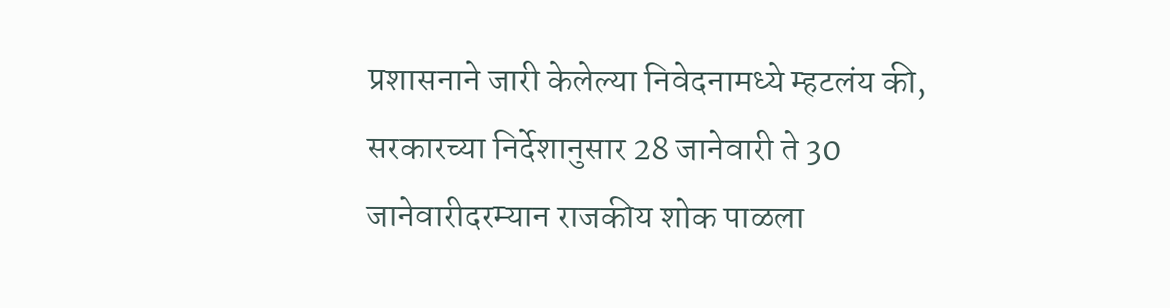प्रशासनाने जारी केलेल्या निवेदनामध्ये म्हटलंय की, सरकारच्या निर्देशानुसार 28 जानेवारी ते 30 जानेवारीदरम्यान राजकीय शोक पाळला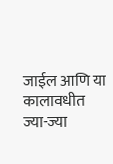जाईल आणि या कालावधीत ज्या-ज्या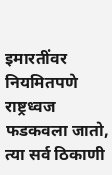इमारतींवर नियमितपणे राष्ट्रध्वज फडकवला जातो, त्या सर्व ठिकाणी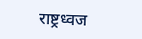राष्ट्रध्वज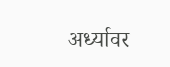अर्ध्यावर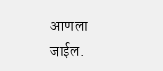आणला जाईल.